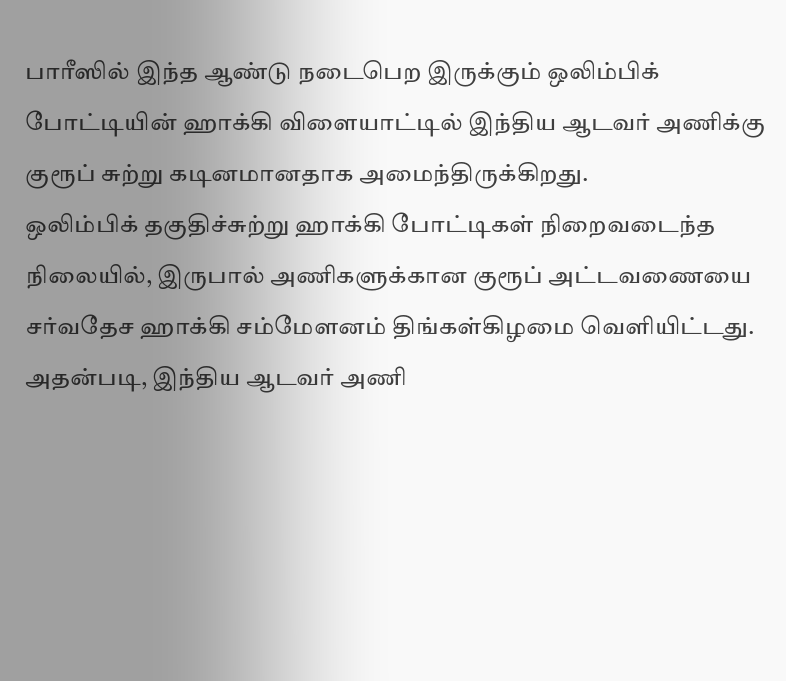பாரீஸில் இந்த ஆண்டு நடைபெற இருக்கும் ஒலிம்பிக் போட்டியின் ஹாக்கி விளையாட்டில் இந்திய ஆடவர் அணிக்கு குரூப் சுற்று கடினமானதாக அமைந்திருக்கிறது.
ஒலிம்பிக் தகுதிச்சுற்று ஹாக்கி போட்டிகள் நிறைவடைந்த நிலையில், இருபால் அணிகளுக்கான குரூப் அட்டவணையை சர்வதேச ஹாக்கி சம்மேளனம் திங்கள்கிழமை வெளியிட்டது.
அதன்படி, இந்திய ஆடவர் அணி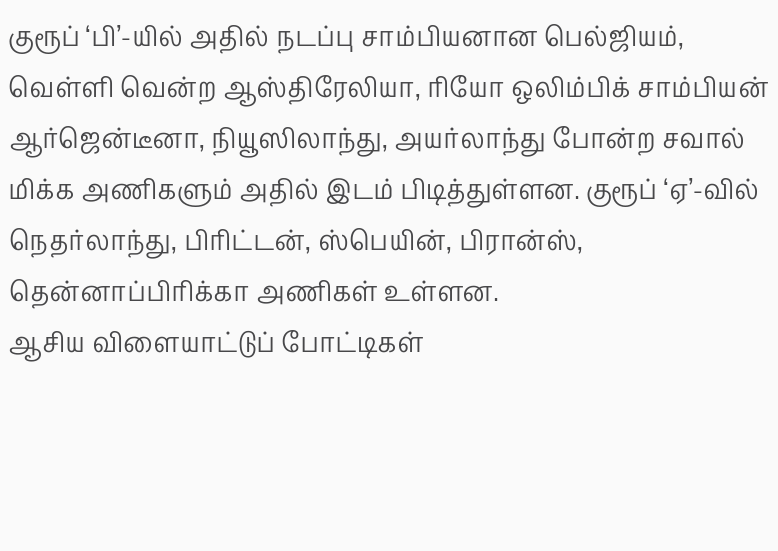குரூப் ‘பி’-யில் அதில் நடப்பு சாம்பியனான பெல்ஜியம், வெள்ளி வென்ற ஆஸ்திரேலியா, ரியோ ஒலிம்பிக் சாம்பியன் ஆர்ஜென்டீனா, நியூஸிலாந்து, அயர்லாந்து போன்ற சவால் மிக்க அணிகளும் அதில் இடம் பிடித்துள்ளன. குரூப் ‘ஏ’-வில் நெதர்லாந்து, பிரிட்டன், ஸ்பெயின், பிரான்ஸ், தென்னாப்பிரிக்கா அணிகள் உள்ளன.
ஆசிய விளையாட்டுப் போட்டிகள்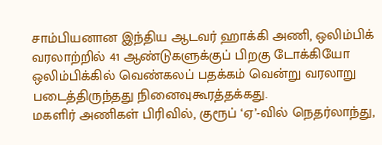சாம்பியனான இந்திய ஆடவர் ஹாக்கி அணி, ஒலிம்பிக் வரலாற்றில் 41 ஆண்டுகளுக்குப் பிறகு டோக்கியோ ஒலிம்பிக்கில் வெண்கலப் பதக்கம் வென்று வரலாறு படைத்திருந்தது நினைவுகூரத்தக்கது.
மகளிர் அணிகள் பிரிவில், குரூப் ‘ஏ’-வில் நெதர்லாந்து,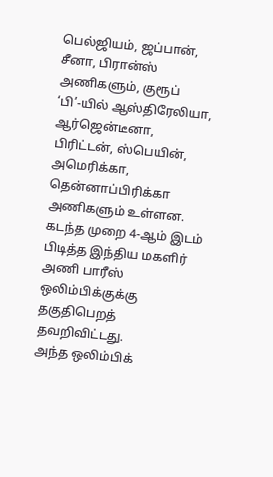பெல்ஜியம், ஜப்பான், சீனா, பிரான்ஸ் அணிகளும், குரூப் ‘பி’-யில் ஆஸ்திரேலியா, ஆர்ஜென்டீனா, பிரிட்டன், ஸ்பெயின், அமெரிக்கா, தென்னாப்பிரிக்கா அணிகளும் உள்ளன. கடந்த முறை 4-ஆம் இடம் பிடித்த இந்திய மகளிர் அணி பாரீஸ் ஒலிம்பிக்குக்கு தகுதிபெறத் தவறிவிட்டது.
அந்த ஒலிம்பிக்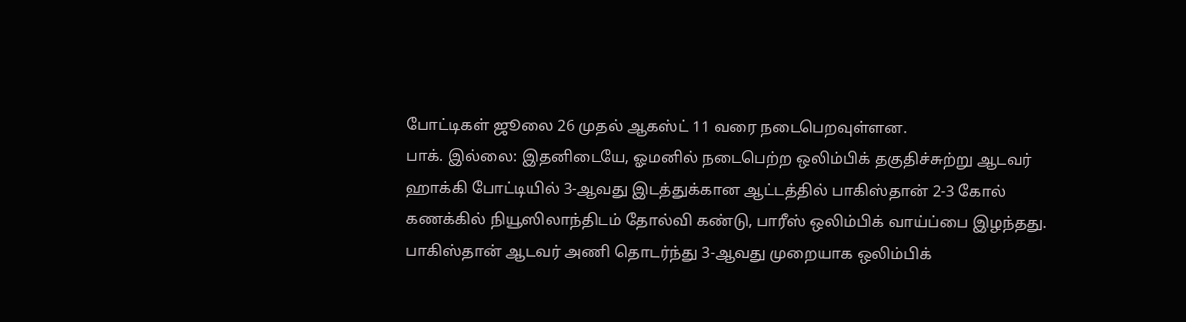போட்டிகள் ஜூலை 26 முதல் ஆகஸ்ட் 11 வரை நடைபெறவுள்ளன.
பாக். இல்லை: இதனிடையே, ஓமனில் நடைபெற்ற ஒலிம்பிக் தகுதிச்சுற்று ஆடவர் ஹாக்கி போட்டியில் 3-ஆவது இடத்துக்கான ஆட்டத்தில் பாகிஸ்தான் 2-3 கோல் கணக்கில் நியூஸிலாந்திடம் தோல்வி கண்டு, பாரீஸ் ஒலிம்பிக் வாய்ப்பை இழந்தது. பாகிஸ்தான் ஆடவர் அணி தொடர்ந்து 3-ஆவது முறையாக ஒலிம்பிக்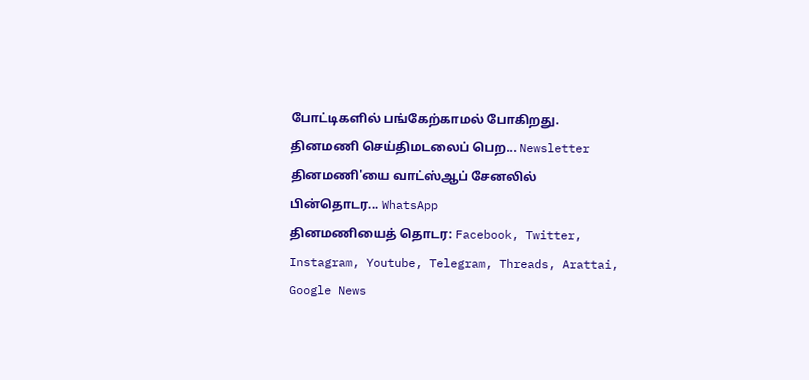போட்டிகளில் பங்கேற்காமல் போகிறது.
தினமணி செய்திமடலைப் பெற... Newsletter
தினமணி'யை வாட்ஸ்ஆப் சேனலில் பின்தொடர... WhatsApp
தினமணியைத் தொடர: Facebook, Twitter, Instagram, Youtube, Telegram, Threads, Arattai, Google News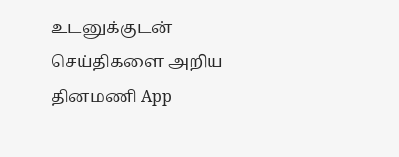உடனுக்குடன் செய்திகளை அறிய தினமணி App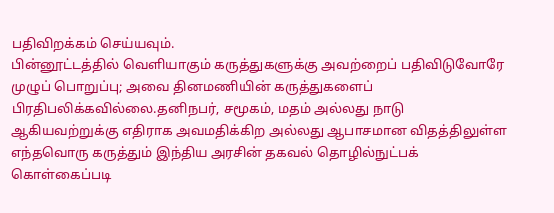பதிவிறக்கம் செய்யவும்.
பின்னூட்டத்தில் வெளியாகும் கருத்துகளுக்கு அவற்றைப் பதிவிடுவோரே முழுப் பொறுப்பு; அவை தினமணியின் கருத்துகளைப் பிரதிபலிக்கவில்லை.தனிநபர், சமூகம், மதம் அல்லது நாடு ஆகியவற்றுக்கு எதிராக அவமதிக்கிற அல்லது ஆபாசமான விதத்திலுள்ள எந்தவொரு கருத்தும் இந்திய அரசின் தகவல் தொழில்நுட்பக் கொள்கைப்படி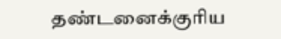தண்டனைக்குரிய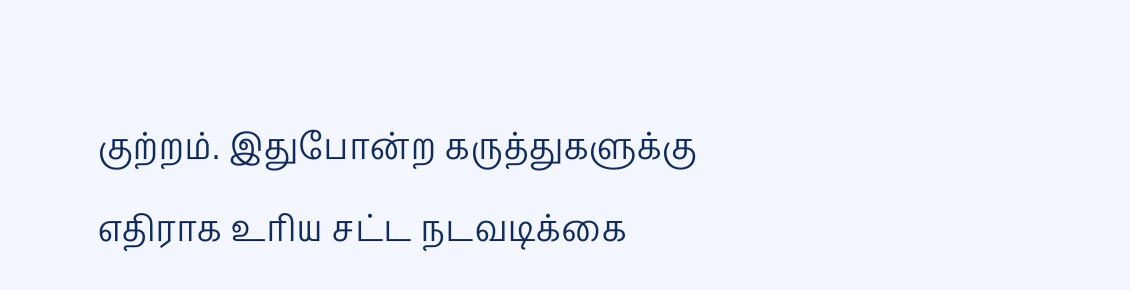குற்றம். இதுபோன்ற கருத்துகளுக்கு எதிராக உரிய சட்ட நடவடிக்கை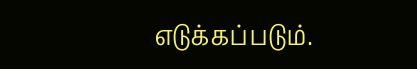எடுக்கப்படும்.